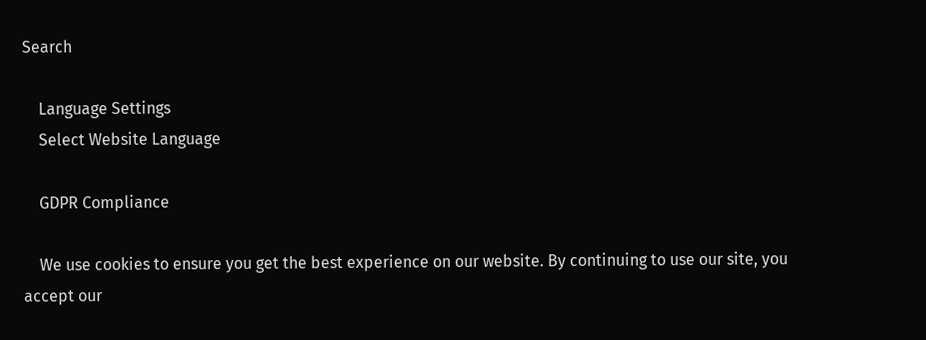Search

    Language Settings
    Select Website Language

    GDPR Compliance

    We use cookies to ensure you get the best experience on our website. By continuing to use our site, you accept our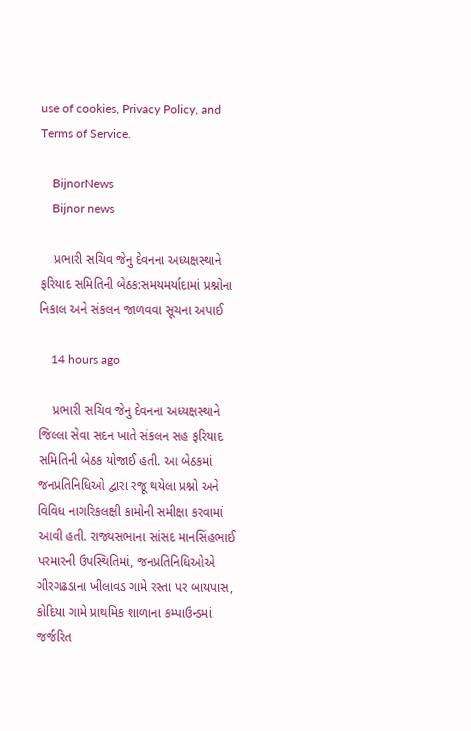use of cookies, Privacy Policy, and Terms of Service.

    BijnorNews
    Bijnor news

    પ્રભારી સચિવ જેનુ દેવનના અધ્યક્ષસ્થાને ફરિયાદ સમિતિની બેઠક:સમયમર્યાદામાં પ્રશ્નોના નિકાલ અને સંકલન જાળવવા સૂચના અપાઈ

    14 hours ago

    પ્રભારી સચિવ જેનુ દેવનના અધ્યક્ષસ્થાને જિલ્લા સેવા સદન ખાતે સંકલન સહ ફરિયાદ સમિતિની બેઠક યોજાઈ હતી. આ બેઠકમાં જનપ્રતિનિધિઓ દ્વારા રજૂ થયેલા પ્રશ્નો અને વિવિધ નાગરિકલક્ષી કામોની સમીક્ષા કરવામાં આવી હતી. રાજ્યસભાના સાંસદ માનસિંહભાઈ પરમારની ઉપસ્થિતિમાં, જનપ્રતિનિધિઓએ ગીરગઢડાના ખીલાવડ ગામે રસ્તા પર બાયપાસ, કોદિયા ગામે પ્રાથમિક શાળાના કમ્પાઉન્ડમાં જર્જરિત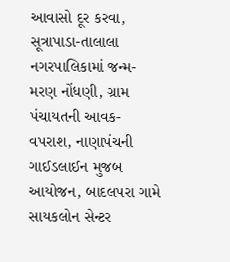આવાસો દૂર કરવા, સૂત્રાપાડા-તાલાલા નગરપાલિકામાં જન્મ-મરણ નોંધણી, ગ્રામ પંચાયતની આવક-વપરાશ, નાણાપંચની ગાઈડલાઈન મુજબ આયોજન, બાદલપરા ગામે સાયકલોન સેન્ટર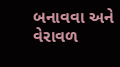બનાવવા અને વેરાવળ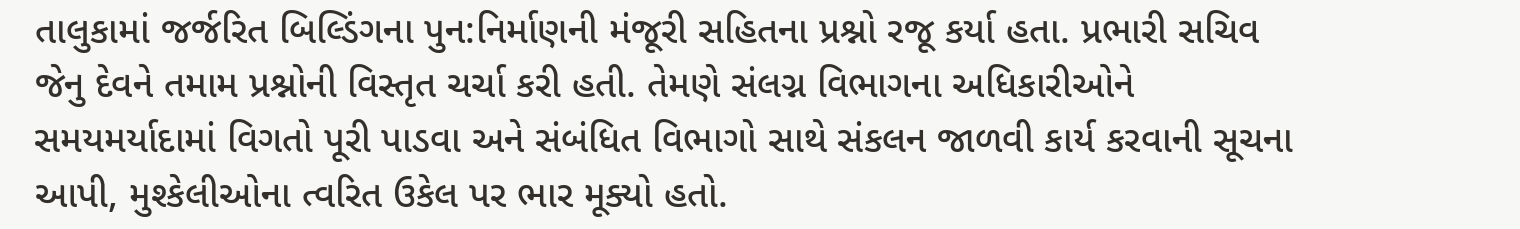તાલુકામાં જર્જરિત બિલ્ડિંગના પુન:નિર્માણની મંજૂરી સહિતના પ્રશ્નો રજૂ કર્યા હતા. પ્રભારી સચિવ જેનુ દેવને તમામ પ્રશ્નોની વિસ્તૃત ચર્ચા કરી હતી. તેમણે સંલગ્ન વિભાગના અધિકારીઓને સમયમર્યાદામાં વિગતો પૂરી પાડવા અને સંબંધિત વિભાગો સાથે સંકલન જાળવી કાર્ય કરવાની સૂચના આપી, મુશ્કેલીઓના ત્વરિત ઉકેલ પર ભાર મૂક્યો હતો.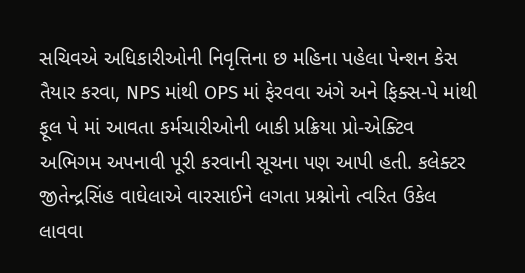સચિવએ અધિકારીઓની નિવૃત્તિના છ મહિના પહેલા પેન્શન કેસ તૈયાર કરવા, NPS માંથી OPS માં ફેરવવા અંગે અને ફિક્સ-પે માંથી ફૂલ પે માં આવતા કર્મચારીઓની બાકી પ્રક્રિયા પ્રો-એક્ટિવ અભિગમ અપનાવી પૂરી કરવાની સૂચના પણ આપી હતી. કલેક્ટર જીતેન્દ્રસિંહ વાઘેલાએ વારસાઈને લગતા પ્રશ્નોનો ત્વરિત ઉકેલ લાવવા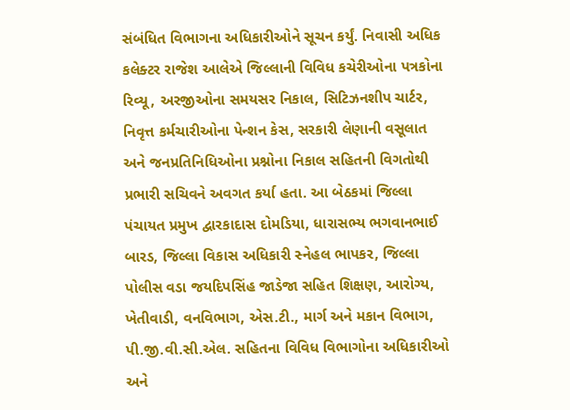સંબંધિત વિભાગના અધિકારીઓને સૂચન કર્યું. નિવાસી અધિક કલેક્ટર રાજેશ આલેએ જિલ્લાની વિવિધ કચેરીઓના પત્રકોના રિવ્યૂ, અરજીઓના સમયસર નિકાલ, સિટિઝનશીપ ચાર્ટર, નિવૃત્ત કર્મચારીઓના પેન્શન કેસ, સરકારી લેણાની વસૂલાત અને જનપ્રતિનિધિઓના પ્રશ્નોના નિકાલ સહિતની વિગતોથી પ્રભારી સચિવને અવગત કર્યા હતા. આ બેઠકમાં જિલ્લા પંચાયત પ્રમુખ દ્વારકાદાસ દોમડિયા, ધારાસભ્ય ભગવાનભાઈ બારડ, જિલ્લા વિકાસ અધિકારી સ્નેહલ ભાપકર, જિલ્લા પોલીસ વડા જયદિપસિંહ જાડેજા સહિત શિક્ષણ, આરોગ્ય, ખેતીવાડી, વનવિભાગ, એસ.ટી., માર્ગ અને મકાન વિભાગ, પી.જી.વી.સી.એલ. સહિતના વિવિધ વિભાગોના અધિકારીઓ અને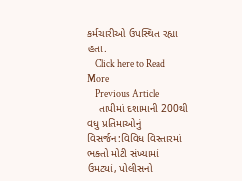કર્મચારીઓ ઉપસ્થિત રહ્યા હતા.
    Click here to Read More
    Previous Article
    તાપીમાં દશામાની 200થી વધુ પ્રતિમાઓનું વિસર્જન:વિવિધ વિસ્તારમાં ભક્તો મોટી સંખ્યામાં ઉમટ્યાં, પોલીસનો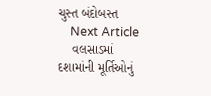ચુસ્ત બંદોબસ્ત
    Next Article
    વલસાડમાં દશામાંની મૂર્તિઓનું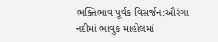ભક્તિભાવ પૂર્વક વિસર્જન:ઔરંગા નદીમાં ભાવુક માહોલમાં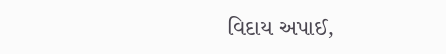વિદાય અપાઈ,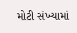મોટી સંખ્યામાં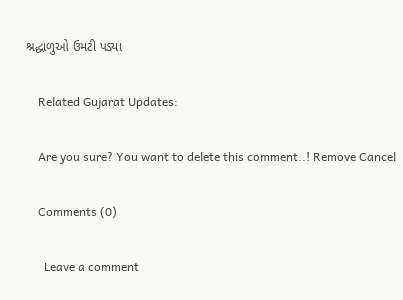શ્રદ્ધાળુઓ ઉમટી પડ્યા

    Related Gujarat Updates:

    Are you sure? You want to delete this comment..! Remove Cancel

    Comments (0)

      Leave a comment